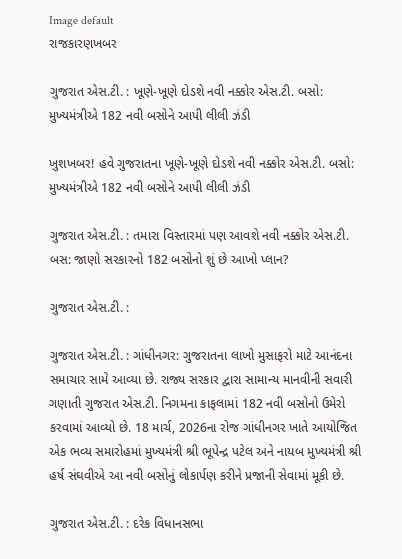Image default
રાજકારણખબર

ગુજરાત એસ.ટી. : ખૂણે-ખૂણે દોડશે નવી નક્કોર એસ.ટી. બસો: મુખ્યમંત્રીએ 182 નવી બસોને આપી લીલી ઝંડી

ખુશખબર! હવે ગુજરાતના ખૂણે-ખૂણે દોડશે નવી નક્કોર એસ.ટી. બસો: મુખ્યમંત્રીએ 182 નવી બસોને આપી લીલી ઝંડી

ગુજરાત એસ.ટી. : તમારા વિસ્તારમાં પણ આવશે નવી નક્કોર એસ.ટી. બસ: જાણો સરકારનો 182 બસોનો શું છે આખો પ્લાન?

ગુજરાત એસ.ટી. :

ગુજરાત એસ.ટી. : ગાંધીનગર: ગુજરાતના લાખો મુસાફરો માટે આનંદના સમાચાર સામે આવ્યા છે. રાજ્ય સરકાર દ્વારા સામાન્ય માનવીની સવારી ગણાતી ગુજરાત એસ.ટી. નિગમના કાફલામાં 182 નવી બસોનો ઉમેરો કરવામાં આવ્યો છે. 18 માર્ચ, 2026ના રોજ ગાંધીનગર ખાતે આયોજિત એક ભવ્ય સમારોહમાં મુખ્યમંત્રી શ્રી ભૂપેન્દ્ર પટેલ અને નાયબ મુખ્યમંત્રી શ્રી હર્ષ સંઘવીએ આ નવી બસોનું લોકાર્પણ કરીને પ્રજાની સેવામાં મૂકી છે.

ગુજરાત એસ.ટી. : દરેક વિધાનસભા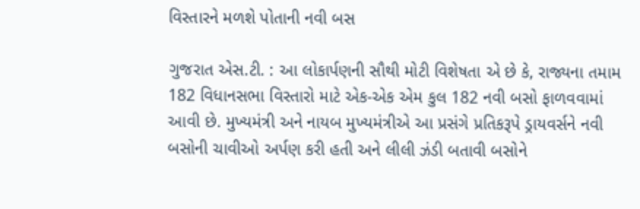વિસ્તારને મળશે પોતાની નવી બસ

ગુજરાત એસ.ટી. : આ લોકાર્પણની સૌથી મોટી વિશેષતા એ છે કે, રાજ્યના તમામ 182 વિધાનસભા વિસ્તારો માટે એક-એક એમ કુલ 182 નવી બસો ફાળવવામાં આવી છે. મુખ્યમંત્રી અને નાયબ મુખ્યમંત્રીએ આ પ્રસંગે પ્રતિકરૂપે ડ્રાયવર્સને નવી બસોની ચાવીઓ અર્પણ કરી હતી અને લીલી ઝંડી બતાવી બસોને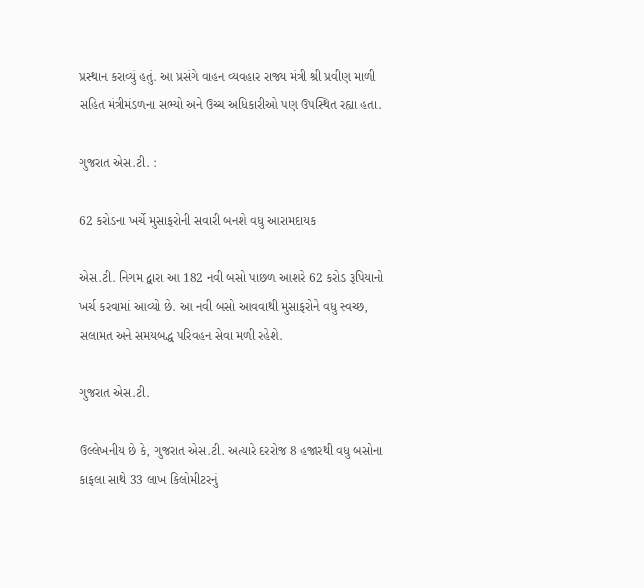પ્રસ્થાન કરાવ્યું હતું. આ પ્રસંગે વાહન વ્યવહાર રાજ્ય મંત્રી શ્રી પ્રવીણ માળી સહિત મંત્રીમંડળના સભ્યો અને ઉચ્ચ અધિકારીઓ પણ ઉપસ્થિત રહ્યા હતા.

ગુજરાત એસ.ટી. :

62 કરોડના ખર્ચે મુસાફરોની સવારી બનશે વધુ આરામદાયક

એસ.ટી. નિગમ દ્વારા આ 182 નવી બસો પાછળ આશરે 62 કરોડ રૂપિયાનો ખર્ચ કરવામાં આવ્યો છે. આ નવી બસો આવવાથી મુસાફરોને વધુ સ્વચ્છ, સલામત અને સમયબદ્ધ પરિવહન સેવા મળી રહેશે.

ગુજરાત એસ.ટી.

ઉલ્લેખનીય છે કે, ગુજરાત એસ.ટી. અત્યારે દરરોજ 8 હજારથી વધુ બસોના કાફલા સાથે 33 લાખ કિલોમીટરનું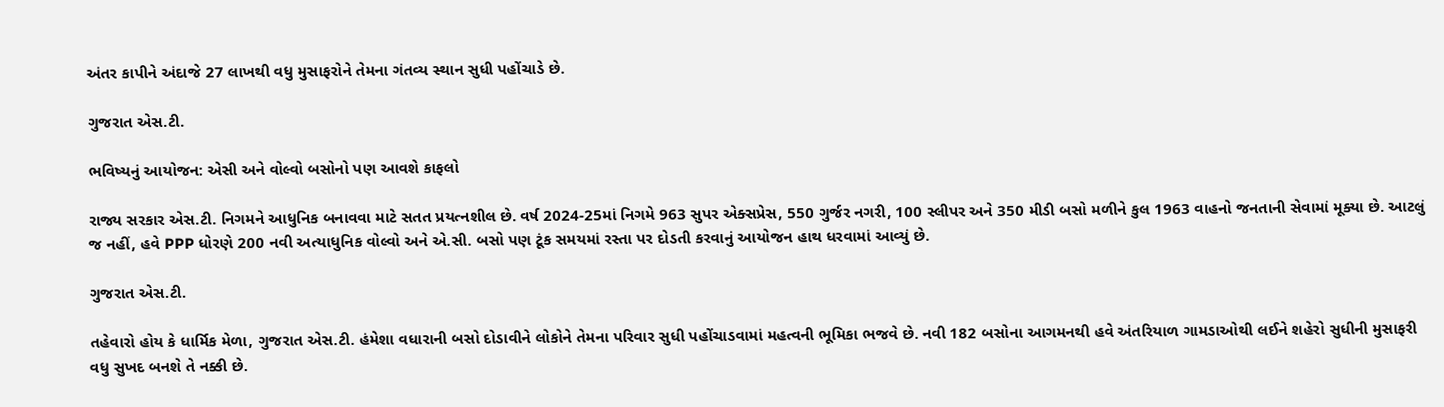અંતર કાપીને અંદાજે 27 લાખથી વધુ મુસાફરોને તેમના ગંતવ્ય સ્થાન સુધી પહોંચાડે છે.

ગુજરાત એસ.ટી.

ભવિષ્યનું આયોજન: એસી અને વોલ્વો બસોનો પણ આવશે કાફલો

રાજ્ય સરકાર એસ.ટી. નિગમને આધુનિક બનાવવા માટે સતત પ્રયત્નશીલ છે. વર્ષ 2024-25માં નિગમે 963 સુપર એક્સપ્રેસ, 550 ગુર્જર નગરી, 100 સ્લીપર અને 350 મીડી બસો મળીને કુલ 1963 વાહનો જનતાની સેવામાં મૂક્યા છે. આટલું જ નહીં, હવે PPP ધોરણે 200 નવી અત્યાધુનિક વોલ્વો અને એ.સી. બસો પણ ટૂંક સમયમાં રસ્તા પર દોડતી કરવાનું આયોજન હાથ ધરવામાં આવ્યું છે.

ગુજરાત એસ.ટી.

તહેવારો હોય કે ધાર્મિક મેળા, ગુજરાત એસ.ટી. હંમેશા વધારાની બસો દોડાવીને લોકોને તેમના પરિવાર સુધી પહોંચાડવામાં મહત્વની ભૂમિકા ભજવે છે. નવી 182 બસોના આગમનથી હવે અંતરિયાળ ગામડાઓથી લઈને શહેરો સુધીની મુસાફરી વધુ સુખદ બનશે તે નક્કી છે.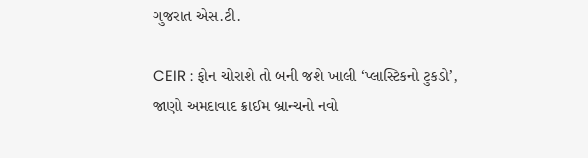ગુજરાત એસ.ટી.

CEIR : ફોન ચોરાશે તો બની જશે ખાલી ‘પ્લાસ્ટિકનો ટુકડો’, જાણો અમદાવાદ ક્રાઈમ બ્રાન્ચનો નવો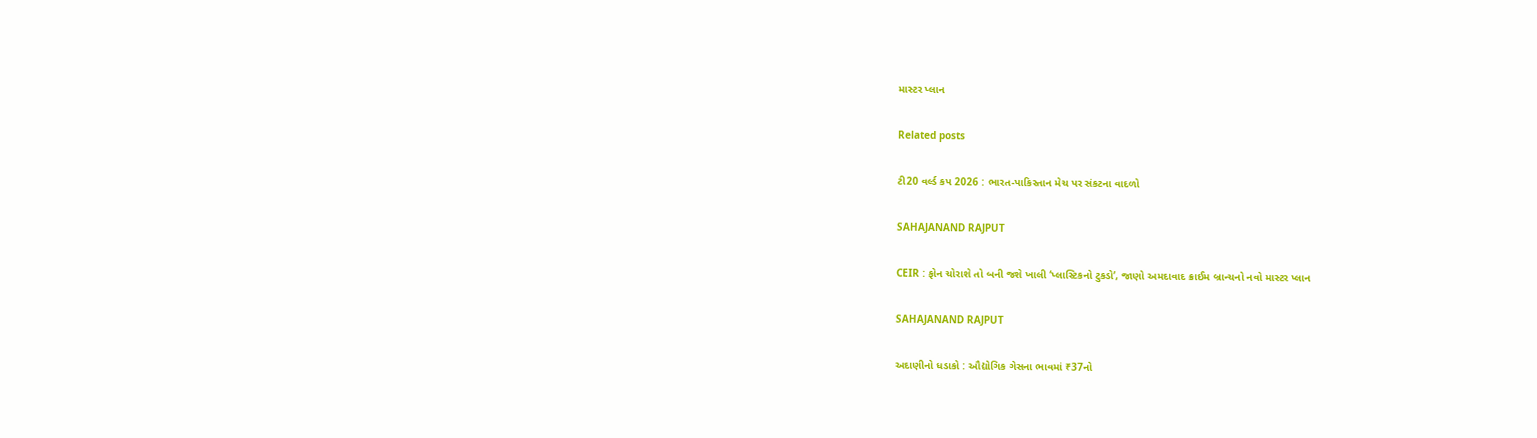માસ્ટર પ્લાન

Related posts

ટી20 વર્લ્ડ કપ 2026 : ભારત-પાકિસ્તાન મેચ પર સંકટના વાદળો

SAHAJANAND RAJPUT

CEIR : ફોન ચોરાશે તો બની જશે ખાલી ‘પ્લાસ્ટિકનો ટુકડો’, જાણો અમદાવાદ ક્રાઈમ બ્રાન્ચનો નવો માસ્ટર પ્લાન

SAHAJANAND RAJPUT

અદાણીનો ધડાકો : ઔદ્યોગિક ગેસના ભાવમાં ₹37નો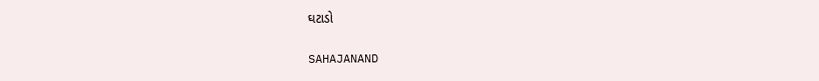ઘટાડો

SAHAJANAND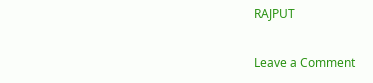RAJPUT

Leave a Comment